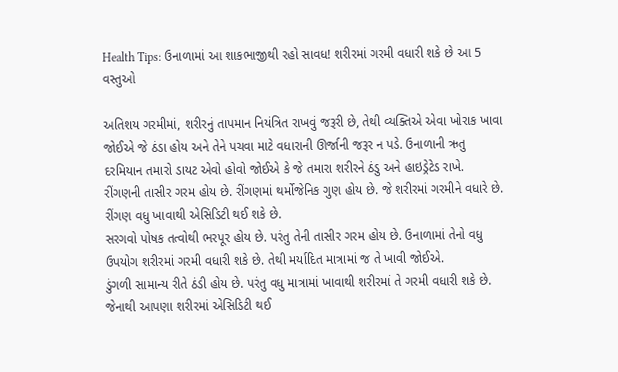Health Tips: ઉનાળામાં આ શાકભાજીથી રહો સાવધ! શરીરમાં ગરમી વધારી શકે છે આ 5 વસ્તુઓ

અતિશય ગરમીમાં, શરીરનું તાપમાન નિયંત્રિત રાખવું જરૂરી છે, તેથી વ્યક્તિએ એવા ખોરાક ખાવા જોઈએ જે ઠંડા હોય અને તેને પચવા માટે વધારાની ઊર્જાની જરૂર ન પડે. ઉનાળાની ઋતુ દરમિયાન તમારો ડાયટ એવો હોવો જોઈએ કે જે તમારા શરીરને ઠંડુ અને હાઇડ્રેટેડ રાખે.
રીંગણની તાસીર ગરમ હોય છે. રીંગણમાં થર્મોજેનિક ગુણ હોય છે. જે શરીરમાં ગરમીને વધારે છે. રીંગણ વધુ ખાવાથી એસિડિટી થઈ શકે છે.
સરગવો પોષક તત્વોથી ભરપૂર હોય છે. પરંતુ તેની તાસીર ગરમ હોય છે. ઉનાળામાં તેનો વધુ ઉપયોગ શરીરમાં ગરમી વધારી શકે છે. તેથી મર્યાદિત માત્રામાં જ તે ખાવી જોઈએ.
ડુંગળી સામાન્ય રીતે ઠંડી હોય છે. પરંતુ વધુ માત્રામાં ખાવાથી શરીરમાં તે ગરમી વધારી શકે છે. જેનાથી આપણા શરીરમાં એસિડિટી થઈ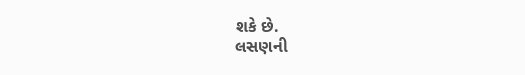શકે છે.
લસણની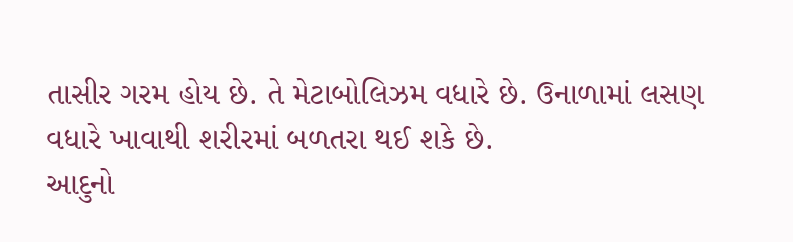તાસીર ગરમ હોય છે. તે મેટાબોલિઝમ વધારે છે. ઉનાળામાં લસણ વધારે ખાવાથી શરીરમાં બળતરા થઈ શકે છે.
આદુનો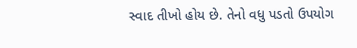સ્વાદ તીખો હોય છે. તેનો વધુ પડતો ઉપયોગ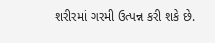શરીરમાં ગરમી ઉત્પન્ન કરી શકે છે.